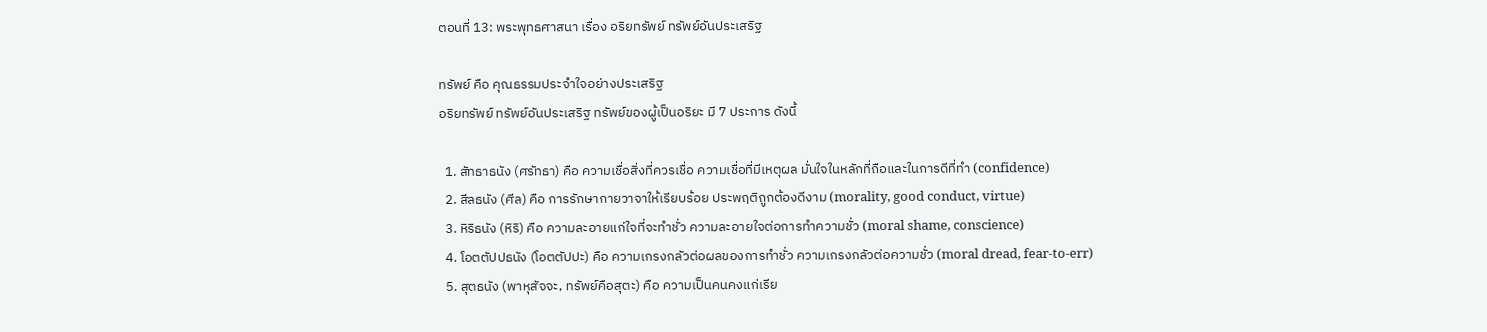ตอนที่ 13: พระพุทธศาสนา เรื่อง อริยทรัพย์ ทรัพย์อันประเสริฐ

ทรัพย์ คือ คุณธรรมประจำใจอย่างประเสริฐ
อริยทรัพย์ ทรัพย์อันประเสริฐ ทรัพย์ของผู้เป็นอริยะ มี 7 ประการ ดังนี้

  1. สัทธาธนัง (ศรัทธา) คือ ความเชื่อสิ่งที่ควรเชื่อ ความเชื่อที่มีเหตุผล มั่นใจในหลักที่ถือและในการดีที่ทำ (confidence)
  2. สีลธนัง (ศีล) คือ การรักษากายวาจาให้เรียบร้อย ประพฤติถูกต้องดีงาม (morality, good conduct, virtue)
  3. หิริธนัง (หิริ) คือ ความละอายแก่ใจที่จะทำชั่ว ความละอายใจต่อการทำความชั่ว (moral shame, conscience)
  4. โอตตัปปธนัง (โอตตัปปะ) คือ ความเกรงกลัวต่อผลของการทำชั่ว ความเกรงกลัวต่อความชั่ว (moral dread, fear-to-err)
  5. สุตธนัง (พาหุสัจจะ, ทรัพย์คือสุตะ) คือ ความเป็นคนคงแก่เรีย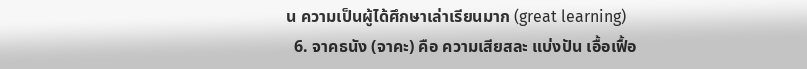น ความเป็นผู้ได้ศึกษาเล่าเรียนมาก (great learning)
  6. จาคธนัง (จาคะ) คือ ความเสียสละ แบ่งปัน เอื้อเฟื้อ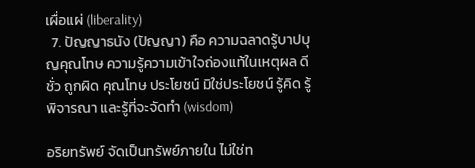เผื่อแผ่ (liberality)
  7. ปัญญาธนัง (ปัญญา) คือ ความฉลาดรู้บาปบุญคุณโทษ ความรู้ความเข้าใจถ่องแท้ในเหตุผล ดีชั่ว ถูกผิด คุณโทษ ประโยชน์ มิใช่ประโยชน์ รู้คิด รู้พิจารณา และรู้ที่จะจัดทำ (wisdom)

อริยทรัพย์ จัดเป็นทรัพย์ภายใน ไม่ใช่ท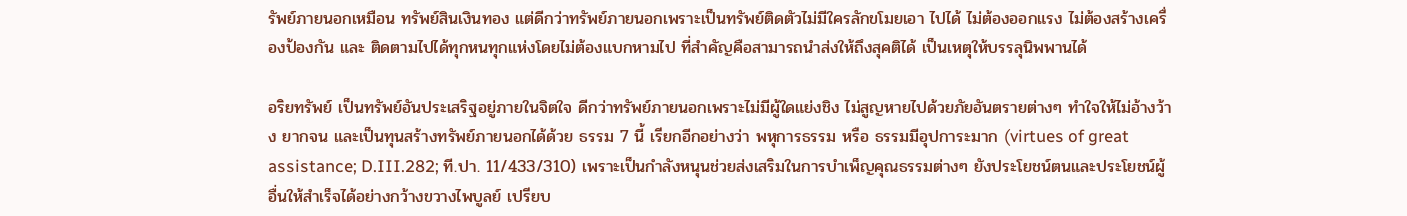รัพย์ภายนอกเหมือน ทรัพย์สินเงินทอง แต่ดีกว่าทรัพย์ภายนอกเพราะเป็นทรัพย์ติดตัวไม่มีใครลักขโมยเอา ไปได้ ไม่ต้องออกแรง ไม่ต้องสร้างเครื่องป้องกัน และ ติดตามไปได้ทุกหนทุกแห่งโดยไม่ต้องแบกหามไป ที่สำคัญคือสามารถนำส่งให้ถึงสุคติได้ เป็นเหตุให้บรรลุนิพพานได้

อริยทรัพย์ เป็นทรัพย์อันประเสริฐอยู่ภายในจิตใจ ดีกว่าทรัพย์ภายนอกเพราะไม่มีผู้ใดแย่งชิง ไม่สูญหายไปด้วยภัยอันตรายต่างๆ ทำใจให้ไม่อ้างว้าง ยากจน และเป็นทุนสร้างทรัพย์ภายนอกได้ด้วย ธรรม 7 นี้ เรียกอีกอย่างว่า พหุการธรรม หรือ ธรรมมีอุปการะมาก (virtues of great assistance; D.III.282; ที.ปา. 11/433/310) เพราะเป็นกำลังหนุนช่วยส่งเสริมในการบำเพ็ญคุณธรรมต่างๆ ยังประโยชน์ตนและประโยชน์ผู้อื่นให้สำเร็จได้อย่างกว้างขวางไพบูลย์ เปรียบ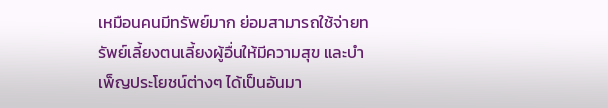เหมือนคนมีทรัพย์มาก ย่อมสามารถใช้จ่ายทรัพย์เลี้ยงตนเลี้ยงผู้อื่นให้มีความสุข และบำเพ็ญประโยชน์ต่างๆ ได้เป็นอันมา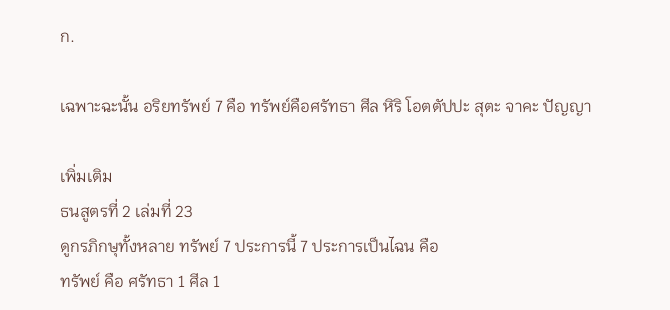ก.

เฉพาะฉะนั้น อริยทรัพย์ 7 คือ ทรัพย์คือศรัทธา ศีล หิริ โอตตัปปะ สุตะ จาคะ ปัญญา

เพิ่มเติม
ธนสูตรที่ 2 เล่มที่ 23
ดูกรภิกษุทั้งหลาย ทรัพย์ 7 ประการนี้ 7 ประการเป็นไฉน คือ
ทรัพย์ คือ ศรัทธา 1 ศีล 1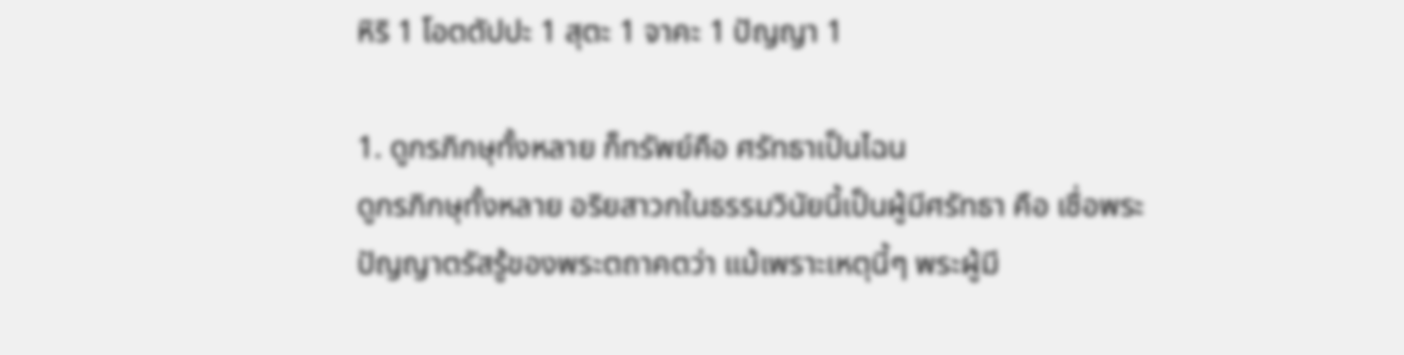หิริ 1 โอตตัปปะ 1 สุตะ 1 จาคะ 1 ปัญญา 1

1. ดูกรภิกษุทั้งหลาย ก็ทรัพย์คือ ศรัทธาเป็นไฉน
ดูกรภิกษุทั้งหลาย อริยสาวกในธรรมวินัยนี้เป็นผู้มีศรัทธา คือ เชื่อพระปัญญาตรัสรู้ของพระตถาคตว่า แม้เพราะเหตุนี้ๆ พระผู้มี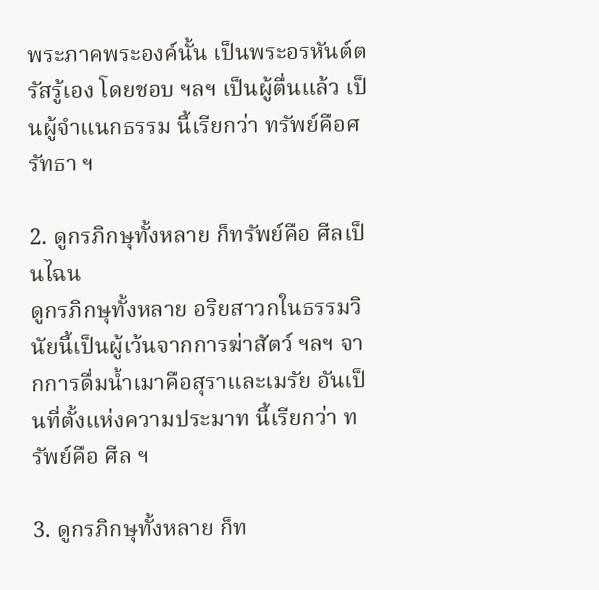พระภาคพระองค์นั้น เป็นพระอรหันต์ตรัสรู้เอง โดยชอบ ฯลฯ เป็นผู้ตื่นแล้ว เป็นผู้จำแนกธรรม นี้เรียกว่า ทรัพย์คือศรัทธา ฯ

2. ดูกรภิกษุทั้งหลาย ก็ทรัพย์คือ ศีลเป็นไฉน
ดูกรภิกษุทั้งหลาย อริยสาวกในธรรมวินัยนี้เป็นผู้เว้นจากการฆ่าสัตว์ ฯลฯ จากการดื่มน้ำเมาคือสุราและเมรัย อันเป็นที่ตั้งแห่งความประมาท นี้เรียกว่า ทรัพย์คือ ศีล ฯ

3. ดูกรภิกษุทั้งหลาย ก็ท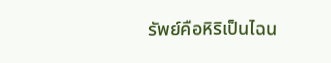รัพย์คือหิริเป็นไฉน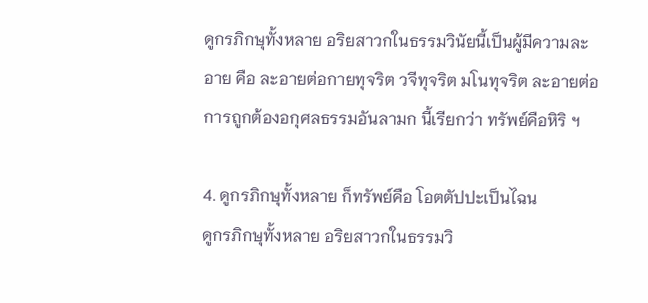ดูกรภิกษุทั้งหลาย อริยสาวกในธรรมวินัยนี้เป็นผู้มีความละอาย คือ ละอายต่อกายทุจริต วจีทุจริต มโนทุจริต ละอายต่อการถูกต้องอกุศลธรรมอันลามก นี้เรียกว่า ทรัพย์คือหิริ ฯ

4. ดูกรภิกษุทั้งหลาย ก็ทรัพย์คือ โอตตัปปะเป็นไฉน
ดูกรภิกษุทั้งหลาย อริยสาวกในธรรมวิ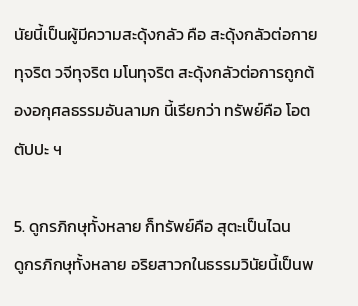นัยนี้เป็นผู้มีความสะดุ้งกลัว คือ สะดุ้งกลัวต่อกายทุจริต วจีทุจริต มโนทุจริต สะดุ้งกลัวต่อการถูกต้องอกุศลธรรมอันลามก นี้เรียกว่า ทรัพย์คือ โอตตัปปะ ฯ

5. ดูกรภิกษุทั้งหลาย ก็ทรัพย์คือ สุตะเป็นไฉน
ดูกรภิกษุทั้งหลาย อริยสาวกในธรรมวินัยนี้เป็นพ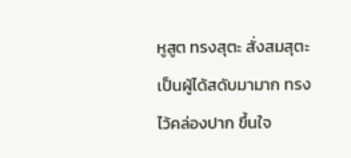หูสูต ทรงสุตะ สั่งสมสุตะ เป็นผู้ได้สดับมามาก ทรงไว้คล่องปาก ขึ้นใจ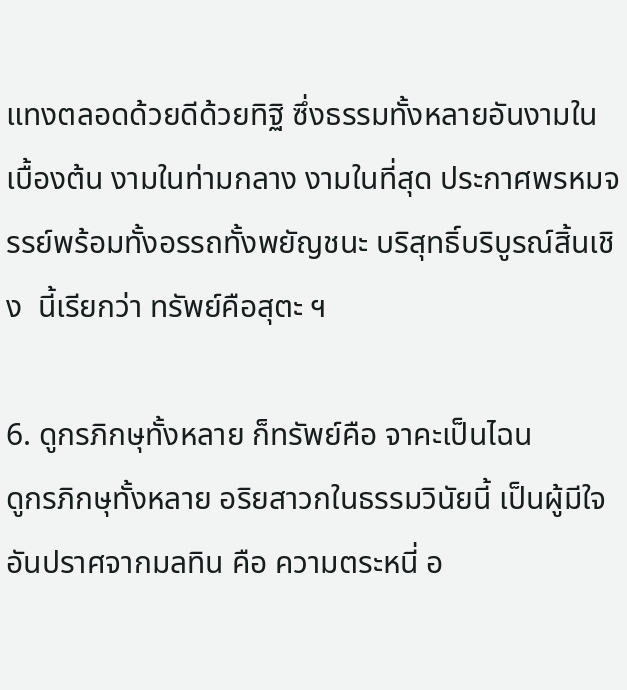แทงตลอดด้วยดีด้วยทิฐิ ซึ่งธรรมทั้งหลายอันงามในเบื้องต้น งามในท่ามกลาง งามในที่สุด ประกาศพรหมจรรย์พร้อมทั้งอรรถทั้งพยัญชนะ บริสุทธิ์บริบูรณ์สิ้นเชิง  นี้เรียกว่า ทรัพย์คือสุตะ ฯ

6. ดูกรภิกษุทั้งหลาย ก็ทรัพย์คือ จาคะเป็นไฉน
ดูกรภิกษุทั้งหลาย อริยสาวกในธรรมวินัยนี้ เป็นผู้มีใจอันปราศจากมลทิน คือ ความตระหนี่ อ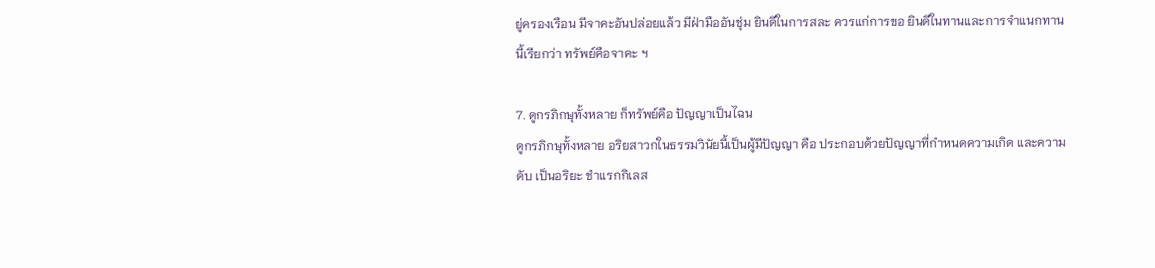ยู่ครองเรือน มีจาคะอันปล่อยแล้ว มีฝ่ามืออันชุ่ม ยินดีในการสละ ควรแก่การขอ ยินดีในทานและการจำแนกทาน
นี้เรียกว่า ทรัพย์คือจาคะ ฯ

7. ดูกรภิกษุทั้งหลาย ก็ทรัพย์คือ ปัญญาเป็นไฉน
ดูกรภิกษุทั้งหลาย อริยสาวกในธรรมวินัยนี้เป็นผู้มีปัญญา คือ ประกอบด้วยปัญญาที่กำหนดความเกิด และความดับ เป็นอริยะ ชำแรกกิเลส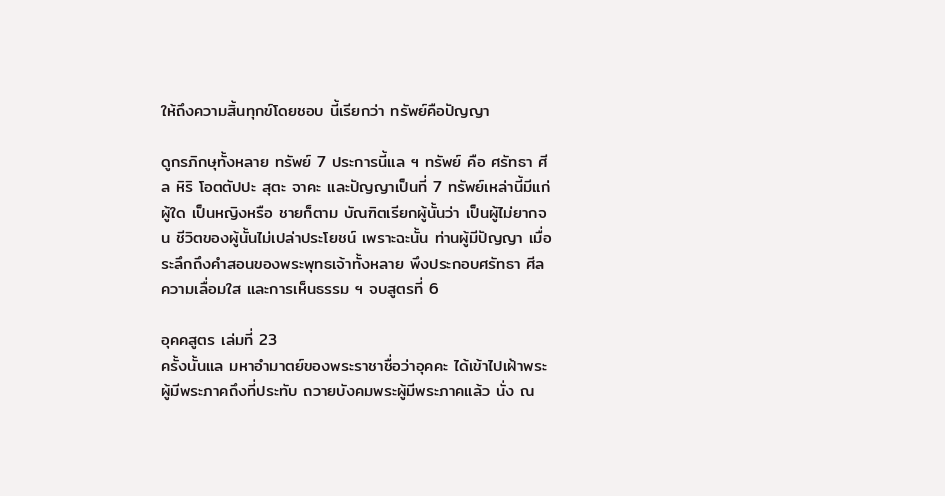ให้ถึงความสิ้นทุกข์โดยชอบ นี้เรียกว่า ทรัพย์คือปัญญา

ดูกรภิกษุทั้งหลาย ทรัพย์ 7 ประการนี้แล ฯ ทรัพย์ คือ ศรัทธา ศีล หิริ โอตตัปปะ สุตะ จาคะ และปัญญาเป็นที่ 7 ทรัพย์เหล่านี้มีแก่ผู้ใด เป็นหญิงหรือ ชายก็ตาม บัณฑิตเรียกผู้นั้นว่า เป็นผู้ไม่ยากจน ชีวิตของผู้นั้นไม่เปล่าประโยชน์ เพราะฉะนั้น ท่านผู้มีปัญญา เมื่อระลึกถึงคำสอนของพระพุทธเจ้าทั้งหลาย พึงประกอบศรัทธา ศีล ความเลื่อมใส และการเห็นธรรม ฯ จบสูตรที่ 6

อุคคสูตร เล่มที่ 23
ครั้งนั้นแล มหาอำมาตย์ของพระราชาชื่อว่าอุคคะ ได้เข้าไปเฝ้าพระผู้มีพระภาคถึงที่ประทับ ถวายบังคมพระผู้มีพระภาคแล้ว นั่ง ณ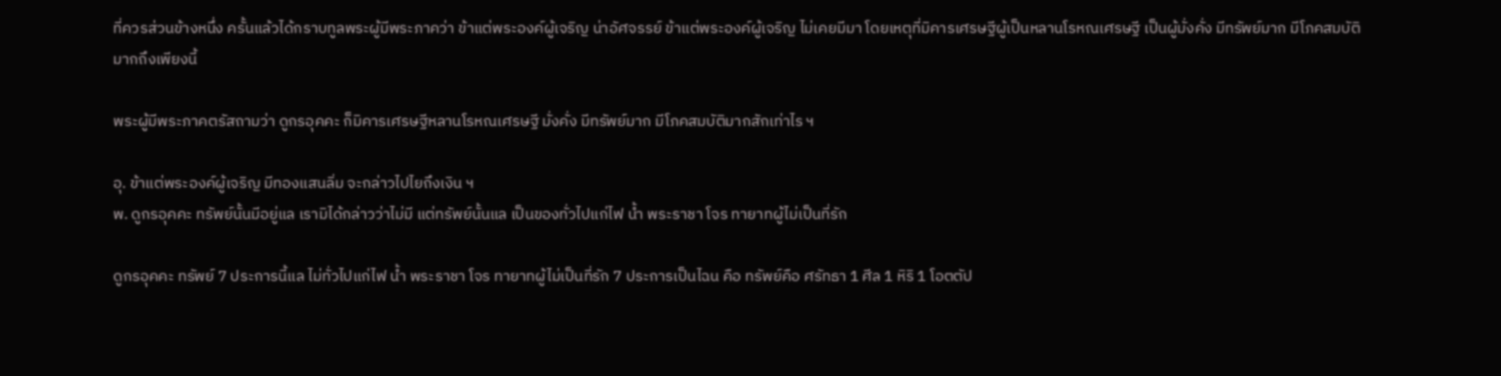ที่ควรส่วนข้างหนึ่ง ครั้นแล้วได้กราบทูลพระผู้มีพระภาคว่า ข้าแต่พระองค์ผู้เจริญ น่าอัศจรรย์ ข้าแต่พระองค์ผู้เจริญ ไม่เคยมีมา โดยเหตุที่มิคารเศรษฐีผู้เป็นหลานโรหณเศรษฐี เป็นผู้มั่งคั่ง มีทรัพย์มาก มีโภคสมบัติมากถึงเพียงนี้

พระผู้มีพระภาคตรัสถามว่า ดูกรอุคคะ ก็มิคารเศรษฐีหลานโรหณเศรษฐี มั่งคั่ง มีทรัพย์มาก มีโภคสมบัติมากสักเท่าไร ฯ

อุ. ข้าแต่พระองค์ผู้เจริญ มีทองแสนลิ่ม จะกล่าวไปไยถึงเงิน ฯ
พ. ดูกรอุคคะ ทรัพย์นั้นมีอยู่แล เรามิได้กล่าวว่าไม่มี แต่ทรัพย์นั้นแล เป็นของทั่วไปแก่ไฟ น้ำ พระราชา โจร ทายาทผู้ไม่เป็นที่รัก

ดูกรอุคคะ ทรัพย์ 7 ประการนี้แล ไม่ทั่วไปแก่ไฟ น้ำ พระราชา โจร ทายาทผู้ไม่เป็นที่รัก 7 ประการเป็นไฉน คือ ทรัพย์คือ ศรัทธา 1 ศีล 1 หิริ 1 โอตตัป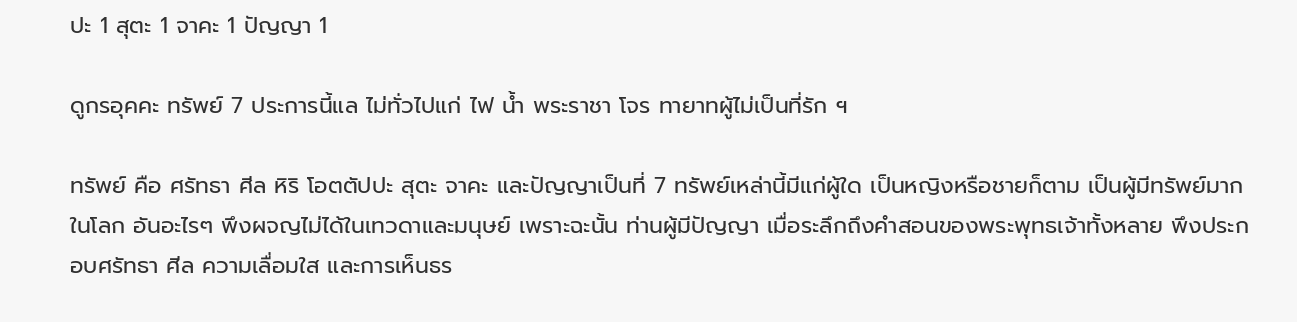ปะ 1 สุตะ 1 จาคะ 1 ปัญญา 1

ดูกรอุคคะ ทรัพย์ 7 ประการนี้แล ไม่ทั่วไปแก่ ไฟ น้ำ พระราชา โจร ทายาทผู้ไม่เป็นที่รัก ฯ

ทรัพย์ คือ ศรัทธา ศีล หิริ โอตตัปปะ สุตะ จาคะ และปัญญาเป็นที่ 7 ทรัพย์เหล่านี้มีแก่ผู้ใด เป็นหญิงหรือชายก็ตาม เป็นผู้มีทรัพย์มากในโลก อันอะไรๆ พึงผจญไม่ได้ในเทวดาและมนุษย์ เพราะฉะนั้น ท่านผู้มีปัญญา เมื่อระลึกถึงคำสอนของพระพุทธเจ้าทั้งหลาย พึงประกอบศรัทธา ศีล ความเลื่อมใส และการเห็นธร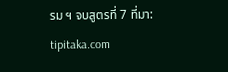รม ฯ จบสูตรที่ 7 ที่มา: tipitaka.com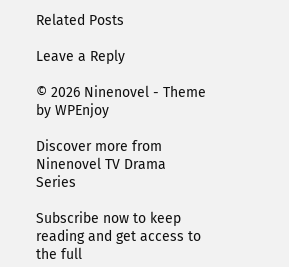Related Posts

Leave a Reply

© 2026 Ninenovel - Theme by WPEnjoy

Discover more from Ninenovel TV Drama Series

Subscribe now to keep reading and get access to the full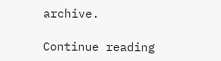archive.

Continue reading